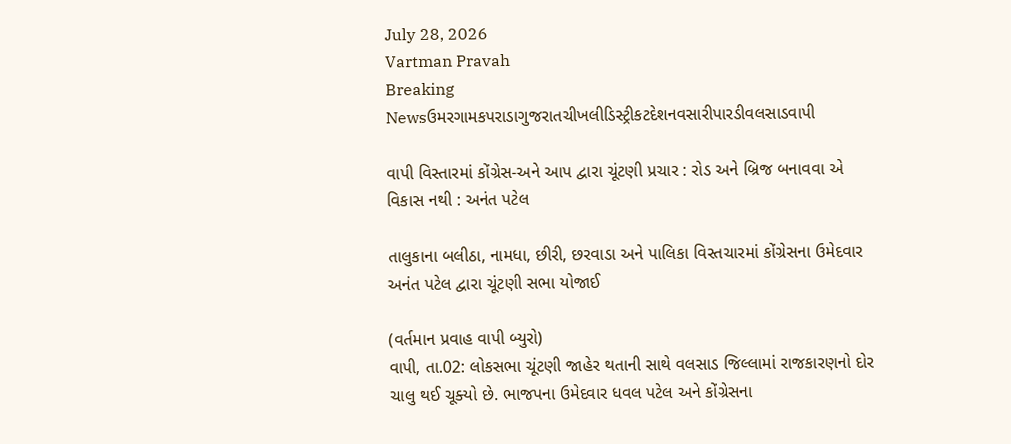July 28, 2026
Vartman Pravah
Breaking Newsઉમરગામકપરાડાગુજરાતચીખલીડિસ્ટ્રીકટદેશનવસારીપારડીવલસાડવાપી

વાપી વિસ્‍તારમાં કોંગ્રેસ-અને આપ દ્વારા ચૂંટણી પ્રચાર : રોડ અને બ્રિજ બનાવવા એ વિકાસ નથી : અનંત પટેલ

તાલુકાના બલીઠા, નામધા, છીરી, છરવાડા અને પાલિકા વિસ્‍તચારમાં કોંગ્રેસના ઉમેદવાર અનંત પટેલ દ્વારા ચૂંટણી સભા યોજાઈ

(વર્તમાન પ્રવાહ વાપી બ્‍યુરો)
વાપી, તા.02: લોકસભા ચૂંટણી જાહેર થતાની સાથે વલસાડ જિલ્લામાં રાજકારણનો દોર ચાલુ થઈ ચૂક્‍યો છે. ભાજપના ઉમેદવાર ધવલ પટેલ અને કોંગ્રેસના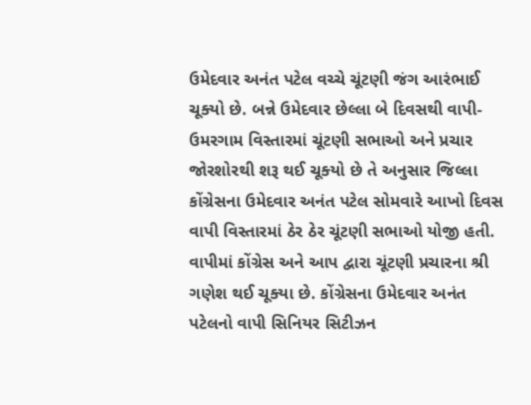ઉમેદવાર અનંત પટેલ વચ્‍ચે ચૂંટણી જંગ આરંભાઈ ચૂક્‍યો છે. બન્ને ઉમેદવાર છેલ્લા બે દિવસથી વાપી-ઉમરગામ વિસ્‍તારમાં ચૂંટણી સભાઓ અને પ્રચાર જોરશોરથી શરૂ થઈ ચૂક્‍યો છે તે અનુસાર જિલ્લા કોંગ્રેસના ઉમેદવાર અનંત પટેલ સોમવારે આખો દિવસ વાપી વિસ્‍તારમાં ઠેર ઠેર ચૂંટણી સભાઓ યોજી હતી.
વાપીમાં કોંગ્રેસ અને આપ દ્વારા ચૂંટણી પ્રચારના શ્રી ગણેશ થઈ ચૂક્‍યા છે. કોંગ્રેસના ઉમેદવાર અનંત પટેલનો વાપી સિનિયર સિટીઝન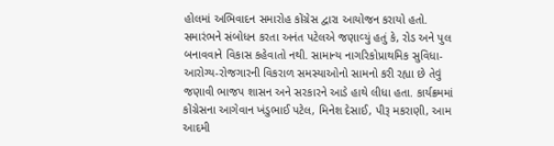હોલમાં અભિવાદન સમારોહ કોંગ્રેસ દ્વારા આયોજન કરાયો હતો. સમારંભને સંબોધન કરતા અનંત પટેલએ જણાવ્‍યું હતું કે, રોડ અને પુલ બનાવવાને વિકાસ કહેવાતો નથી. સામાન્‍ય નાગરિકોપ્રાથમિક સુવિધા-આરોગ્‍ય-રોજગારની વિકરાળ સમસ્‍યાઓનો સામનો કરી રહ્યા છે તેવું જણાવી ભાજપ શાસન અને સરકારને આડે હાથે લીધા હતા. કાર્યક્રમમાં કોંગ્રેસના આગેવાન ખંડુભાઈ પટેલ, મિનેશ દેસાઈ, પીરૂ મકરાણી, આમ આદમી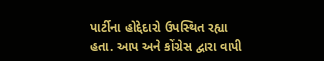પાર્ટીના હોદ્દેદારો ઉપસ્‍થિત રહ્યા હતા. આપ અને કોંગ્રેસ દ્વારા વાપી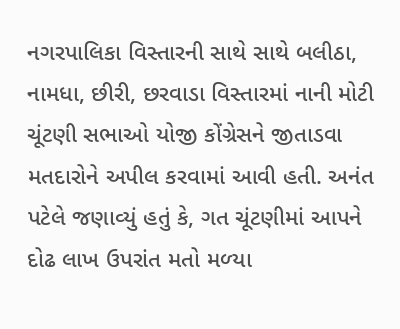નગરપાલિકા વિસ્‍તારની સાથે સાથે બલીઠા, નામધા, છીરી, છરવાડા વિસ્‍તારમાં નાની મોટી ચૂંટણી સભાઓ યોજી કોંગ્રેસને જીતાડવા મતદારોને અપીલ કરવામાં આવી હતી. અનંત પટેલે જણાવ્‍યું હતું કે, ગત ચૂંટણીમાં આપને દોઢ લાખ ઉપરાંત મતો મળ્‍યા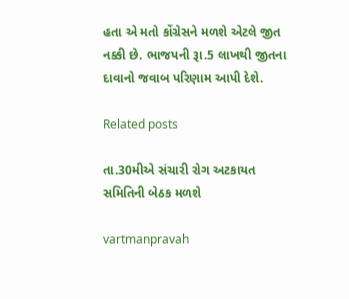હતા એ મતો કોંગ્રેસને મળશે એટલે જીત નક્કી છે. ભાજપની રૂા.5 લાખથી જીતના દાવાનો જવાબ પરિણામ આપી દેશે.

Related posts

તા.30મીએ સંચારી રોગ અટકાયત સમિતિની બેઠક મળશે

vartmanpravah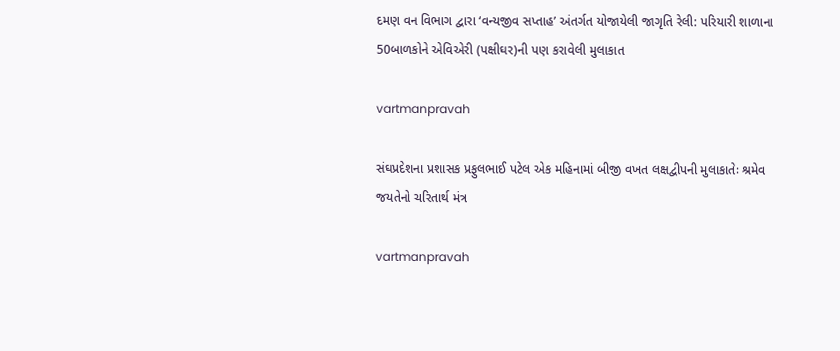દમણ વન વિભાગ દ્વારા ‘વન્‍યજીવ સપ્તાહ’ અંતર્ગત યોજાયેલી જાગૃતિ રેલી: પરિયારી શાળાના 50બાળકોને એવિએરી (પક્ષીઘર)ની પણ કરાવેલી મુલાકાત

vartmanpravah

સંઘપ્રદેશના પ્રશાસક પ્રફુલભાઈ પટેલ એક મહિનામાં બીજી વખત લક્ષદ્વીપની મુલાકાતેઃ શ્રમેવ જયતેનો ચરિતાર્થ મંત્ર

vartmanpravah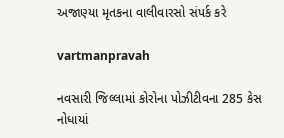અજાણ્‍યા મૃતકના વાલીવારસો સંપર્ક કરે

vartmanpravah

નવસારી જિલ્લામાં કોરોના પોઝીટીવના 285 કેસ નોધાયાં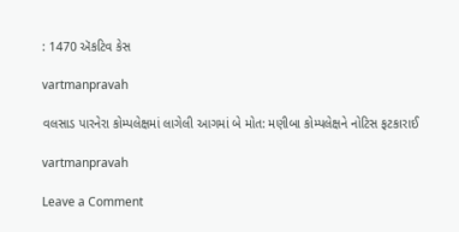: 1470 ઍકટિવ કેસ

vartmanpravah

વલસાડ પારનેરા કોમ્‍પલેક્ષમાં લાગેલી આગમાં બે મોત: મણીબા કોમ્‍પલેક્ષને નોટિસ ફટકારાઈ

vartmanpravah

Leave a Comment